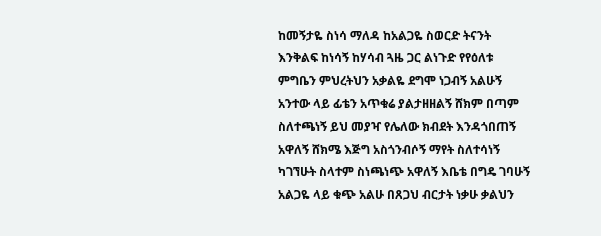ከመኝታዬ ስነሳ ማለዳ ከአልጋዬ ስወርድ ትናንት እንቅልፍ ከነሳኝ ከሃሳብ ጓዜ ጋር ልነጉድ የየዕለቱ ምግቤን ምህረትህን አቃልዬ ደግሞ ነጋብኝ አልሁኝ አንተው ላይ ፊቴን አጥቁሬ ያልታዘዘልኝ ሸክም በጣም ስለተጫነኝ ይህ መያዣ የሌለው ክብደት እንዳጎበጠኝ አዋለኝ ሸክሜ እጅግ አስጎንብሶኝ ማየት ስለተሳነኝ ካገኘሁት ስላተም ስነጫነጭ አዋለኝ እቤቴ በግዴ ገባሁኝ አልጋዬ ላይ ቁጭ አልሁ በጸጋህ ብርታት ነቃሁ ቃልህን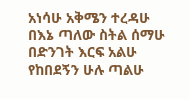አነሳሁ አቅሜን ተረዳሁ በእኔ ጣለው ስትል ሰማሁ በድንገት እርፍ አልሁ የከበደኝን ሁሉ ጣልሁ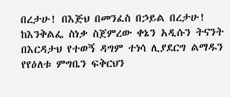በረታሁ! በእጅህ በመንፈስ በኃይል በረታሁ! ከእንቅልፌ ስነቃ ስጀምረው ቀኔን አዲሱን ትናንት በእርዳታህ የተወኝ ዳግም ተነሳ ሊያደርግ ልማዱን የየዕለቱ ምግቤን ፍቅርህን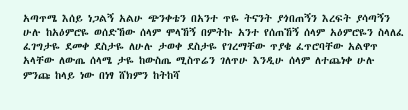አጣጥሜ እሰይ ነጋልኝ አልሁ ጭንቀቴን በአንተ ጥዬ ትናንት ያጎበጠኝን እረፍት ያሳጣኝን ሁሉ ከአዕምሮዬ ወሰድኸው ሰላም ሞላኸኝ በምትኩ አንተ የሰጠኸኝ ሰላም አዕምሮዬን ስላለፈ ፈገግታዬ ደመቀ ደስታዬ ለሁሉ ታወቀ ደስታዬ የገረማቸው ጥያቄ ፈጥሮባቸው አልዋጥ አላቸው ለውጤ ሰላሜ ታዬ ከውስጤ ሚስጥሬን ገለጥሁ እንዲሁ ሰላም ለተጨነቀ ሁሉ ምንጩ ከላይ ነው በነፃ ሸክምን ከትከሻ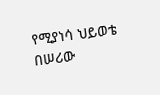የሚያነሳ ህይወቴ በሠሪው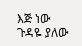እጅ ነው ጉዳዬ ያለው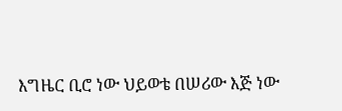እግዜር ቢሮ ነው ህይወቴ በሠሪው እጅ ነው